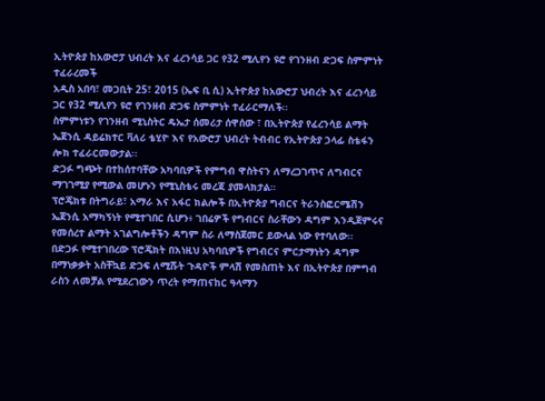ኢትዮጵያ ከአውሮፓ ህብረት እና ፈረንሳይ ጋር የ32 ሚሊየን ዩሮ የገንዘብ ድጋፍ ስምምነት ተፈራረመች
አዲስ አበባ፣ መጋቢት 25፣ 2015 (ኤፍ ቢ ሲ) ኢትዮጵያ ከአውሮፓ ህብረት እና ፈረንሳይ ጋር የ32 ሚሊየን ዩሮ የገንዘብ ድጋፍ ስምምነት ተፈራርማለች፡፡
ስምምነቱን የገንዘብ ሚኒስትር ዴኤታ ሰመሪታ ሰዋሰው ፣ በኢትዮጵያ የፈረንሳይ ልማት ኤጀንሲ ዳይሬክተር ቫለሪ ቴሂዮ እና የአውሮፓ ህብረት ትብብር የኢትዮጵያ ኃላፊ ስቴፋን ሎክ ተፈራርመውታል፡፡
ድጋፉ ግጭት በተከሰተባቸው አካባቢዎች የምግብ ዋስትናን ለማረጋገጥና ለግብርና ማገገሚያ የሚውል መሆኑን የሚኒስቴሩ መረጃ ያመላክታል።
ፕሮጄክቱ በትግራይ፣ አማራ እና አፋር ክልሎች በኢትዮጵያ ግብርና ትራንስፎርሜሽን ኤጀንሲ አማካኝነት የሚተገበር ሲሆን፥ ገበሬዎች የግብርና ስራቸውን ዳግም እንዲጀምሩና የመሰረተ ልማት አገልግሎቶችን ዳግም ስራ ለማስጀመር ይውላል ነው የተባለው።
በድጋፉ የሚተገበረው ፕሮጄክት በእነዚህ አካባቢዎች የግብርና ምርታማነትን ዳግም በማነቃቃት አስቸኳይ ድጋፍ ለሚሹት ጉዳዮች ምላሽ የመስጠት እና በኢትዮጵያ በምግብ ራስን ለመቻል የሚደረገውን ጥረት የማጠናከር ዓላማን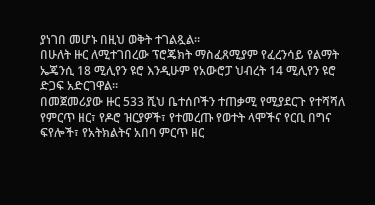ያነገበ መሆኑ በዚህ ወቅት ተገልጿል።
በሁለት ዙር ለሚተገበረው ፕሮጄክት ማስፈጸሚያም የፈረንሳይ የልማት ኤጄንሲ 18 ሚሊየን ዩሮ እንዲሁም የአውሮፓ ህብረት 14 ሚሊየን ዩሮ ድጋፍ አድርገዋል።
በመጀመሪያው ዙር 533 ሺህ ቤተሰቦችን ተጠቃሚ የሚያደርጉ የተሻሻለ የምርጥ ዘር፣ የዶሮ ዝርያዎች፣ የተመረጡ የወተት ላሞችና የርቢ በግና ፍየሎች፣ የአትክልትና አበባ ምርጥ ዘር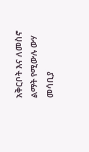አቅርቦት እና ለመስኖ ልማት የሚውሉ ውሃ መሳቢያ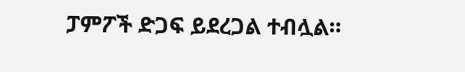ፓምፖች ድጋፍ ይደረጋል ተብሏል።